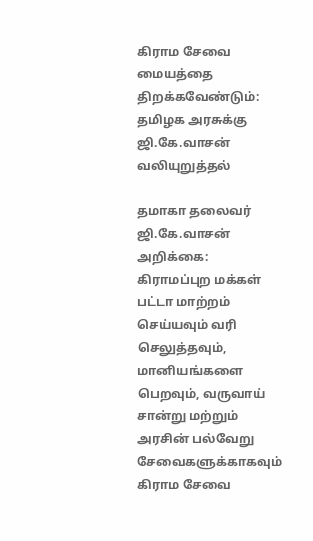கிராம சேவை மையத்தை திறக்கவேண்டும்: தமிழக அரசுக்கு ஜி.கே.வாசன் வலியுறுத்தல்

தமாகா தலைவர் ஜி.கே.வாசன் அறிக்கை: கிராமப்புற மக்கள் பட்டா மாற்றம் செய்யவும் வரி செலுத்தவும், மானியங்களை பெறவும், வருவாய் சான்று மற்றும் அரசின் பல்வேறு சேவைகளுக்காகவும் கிராம சேவை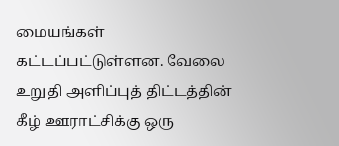மையங்கள் கட்டப்பட்டுள்ளன. வேலை உறுதி அளிப்புத் திட்டத்தின் கீழ் ஊராட்சிக்கு ஒரு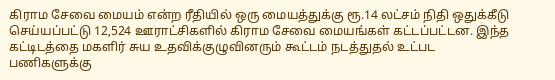கிராம சேவை மையம் என்ற ரீதியில் ஒரு மையத்துக்கு ரூ.14 லட்சம் நிதி ஒதுக்கீடு செய்யப்பட்டு 12,524 ஊராட்சிகளில் கிராம சேவை மையங்கள் கட்டப்பட்டன. இந்த கட்டிடத்தை மகளிர் சுய உதவிக்குழுவினரும் கூட்டம் நடத்துதல் உட்பட பணிகளுக்கு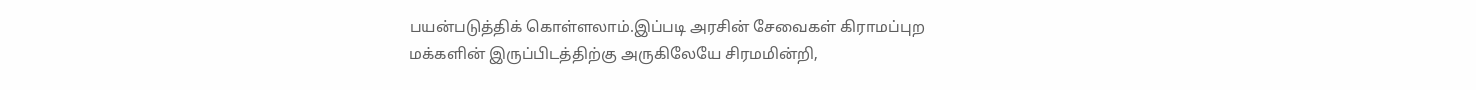பயன்படுத்திக் கொள்ளலாம்.இப்படி அரசின் சேவைகள் கிராமப்புற மக்களின் இருப்பிடத்திற்கு அருகிலேயே சிரமமின்றி,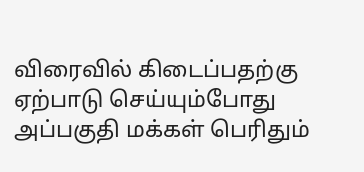விரைவில் கிடைப்பதற்கு ஏற்பாடு செய்யும்போது அப்பகுதி மக்கள் பெரிதும்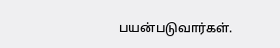பயன்படுவார்கள்.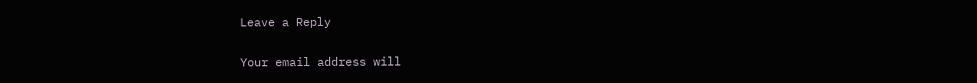Leave a Reply

Your email address will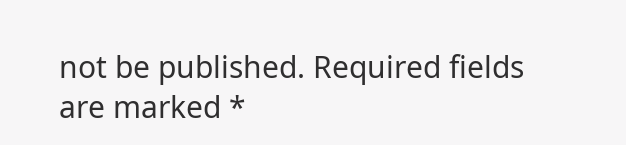not be published. Required fields are marked *